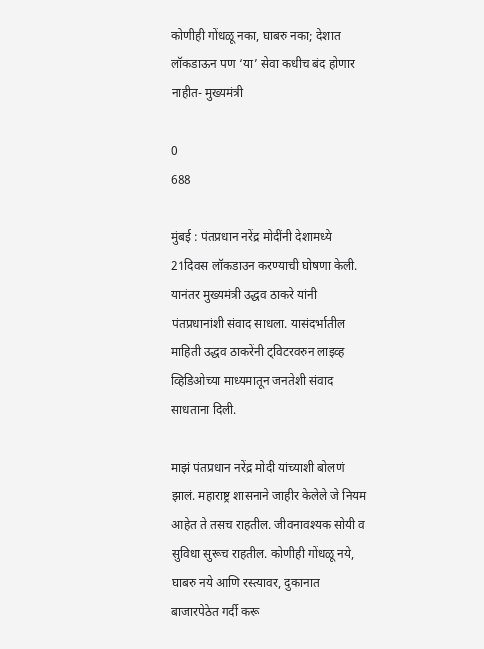कोणीही गोंधळू नका, घाबरु नका; देशात लॉकडाऊन पण ‘या’ सेवा कधीच बंद होणार नाहीत- मुख्यमंत्री

0
688

मुंबई : पंतप्रधान नरेंद्र मोदींनी देशामध्ये 21दिवस लॉकडाउन करण्याची घोषणा केली. यानंतर मुख्यमंत्री उद्धव ठाकरे यांनी पंतप्रधानांशी संवाद साधला. यासंदर्भातील माहिती उद्धव ठाकरेंनी ट्विटरवरुन लाइव्ह व्हिडिओच्या माध्यमातून जनतेशी संवाद साधताना दिली.

माझं पंतप्रधान नरेंद्र मोदी यांच्याशी बोलणं झालं. महाराष्ट्र शासनाने जाहीर केलेले जे नियम आहेत ते तसच राहतील. जीवनावश्यक सोयी व सुविधा सुरूच राहतील. कोणीही गोंधळू नये, घाबरु नये आणि रस्त्यावर, दुकानात बाजारपेठेत गर्दी करू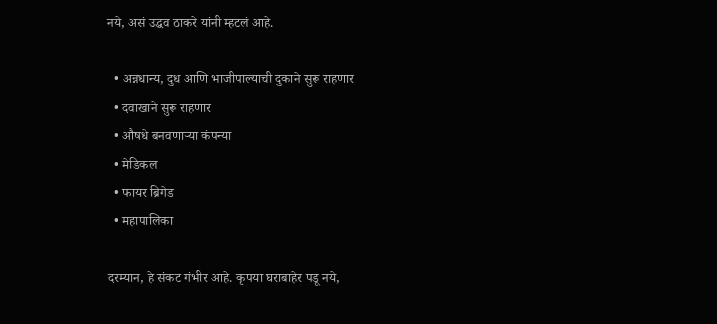नये, असं उद्धव ठाकरे यांनी म्हटलं आहे.

  • अन्नधान्य, दुध आणि भाजीपाल्याची दुकाने सुरू राहणार
  • दवाखाने सुरू राहणार
  • औषधे बनवणाऱ्या कंपन्या
  • मेडिकल
  • फायर ब्रिगेड
  • महापालिका

दरम्यान, हे संकट गंभीर आहे. कृपया घराबाहेर पडू नये,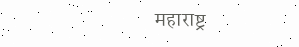महाराष्ट्र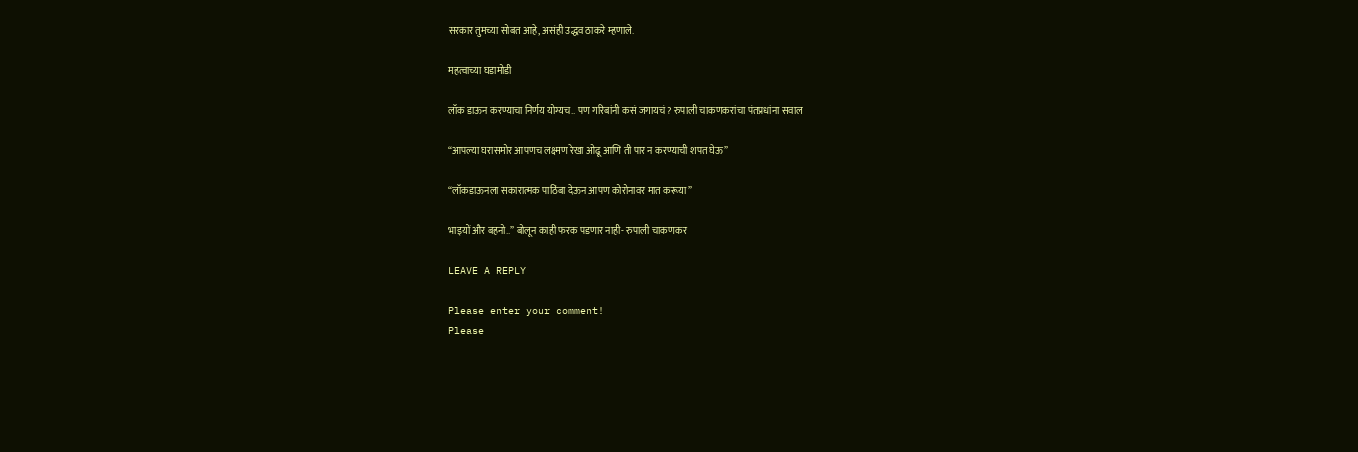सरकार तुमच्या सोबत आहे, असंही उद्धव ठाकरे म्हणाले.

महत्वाच्या घडामोडी

लॉक डाऊन करण्याचा निर्णय योग्यच.. पण गरिबांनी कसं जगायचं? रुपाली चाकणकरांचा पंतप्रधांना सवाल

“आपल्या घरासमोर आपणच लक्ष्मण रेखा ओढू आणि ती पार न करण्याची शपत घेऊ”

“लॉकडाऊनला सकारात्मक पाठिंबा देऊन आपण कोरोनावर मात करूया”

भाइयों और बहनो..” बोलून काही फरक पडणार नाही- रुपाली चाकणकर

LEAVE A REPLY

Please enter your comment!
Please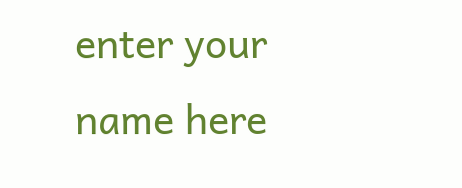enter your name here